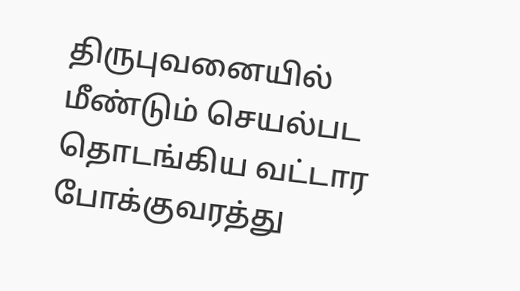திருபுவனையில் மீண்டும் செயல்பட தொடங்கிய வட்டார போக்குவரத்து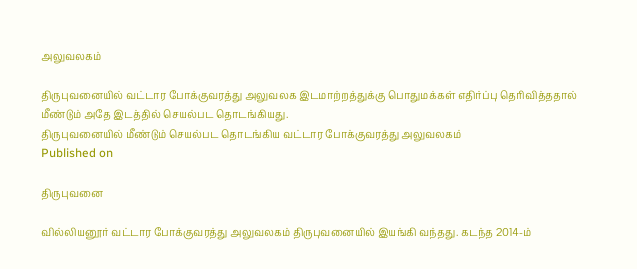அலுவலகம்

திருபுவனையில் வட்டார போக்குவரத்து அலுவலக இடமாற்றத்துக்கு பொதுமக்கள் எதிர்ப்பு தெரிவித்ததால் மீண்டும் அதே இடத்தில் செயல்பட தொடங்கியது.
திருபுவனையில் மீண்டும் செயல்பட தொடங்கிய வட்டார போக்குவரத்து அலுவலகம்
Published on

திருபுவனை

வில்லியனூர் வட்டார போக்குவரத்து அலுவலகம் திருபுவனையில் இயங்கி வந்தது. கடந்த 2014-ம்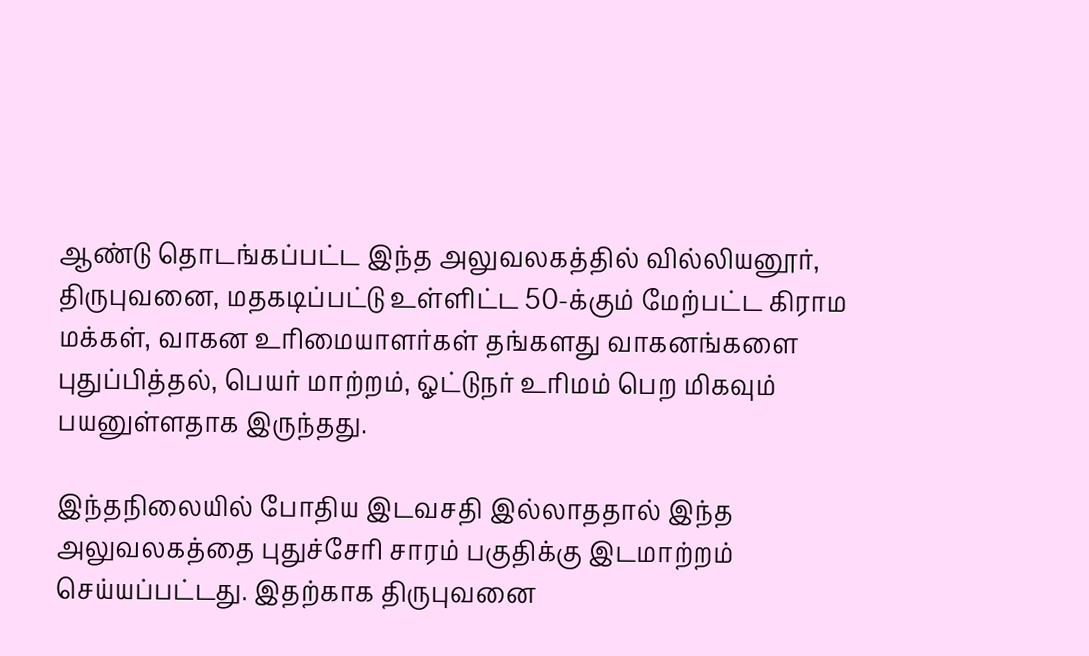ஆண்டு தொடங்கப்பட்ட இந்த அலுவலகத்தில் வில்லியனூர், திருபுவனை, மதகடிப்பட்டு உள்ளிட்ட 50-க்கும் மேற்பட்ட கிராம மக்கள், வாகன உரிமையாளர்கள் தங்களது வாகனங்களை புதுப்பித்தல், பெயர் மாற்றம், ஓட்டுநர் உரிமம் பெற மிகவும் பயனுள்ளதாக இருந்தது.

இந்தநிலையில் போதிய இடவசதி இல்லாததால் இந்த அலுவலகத்தை புதுச்சேரி சாரம் பகுதிக்கு இடமாற்றம் செய்யப்பட்டது. இதற்காக திருபுவனை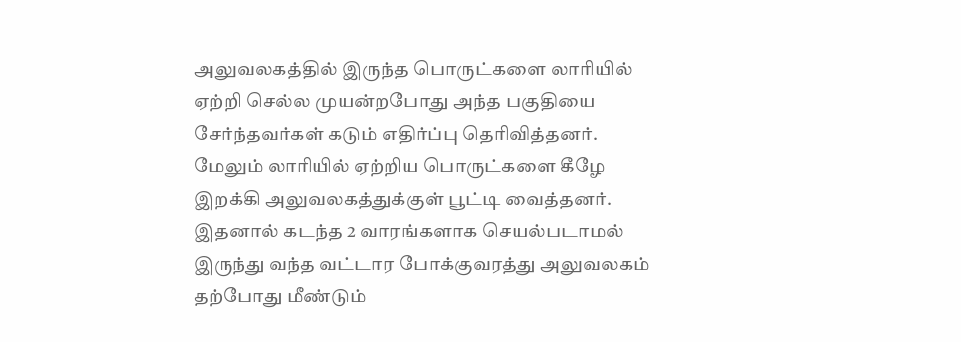அலுவலகத்தில் இருந்த பொருட்களை லாரியில் ஏற்றி செல்ல முயன்றபோது அந்த பகுதியை சேர்ந்தவர்கள் கடும் எதிர்ப்பு தெரிவித்தனர். மேலும் லாரியில் ஏற்றிய பொருட்களை கீழே இறக்கி அலுவலகத்துக்குள் பூட்டி வைத்தனர். இதனால் கடந்த 2 வாரங்களாக செயல்படாமல் இருந்து வந்த வட்டார போக்குவரத்து அலுவலகம் தற்போது மீண்டும்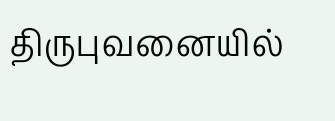திருபுவனையில்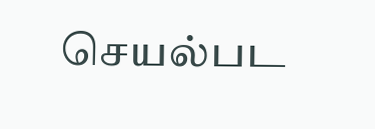செயல்பட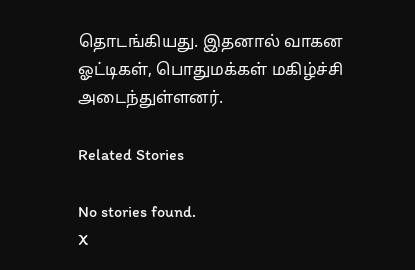தொடங்கியது. இதனால் வாகன ஓட்டிகள், பொதுமக்கள் மகிழ்ச்சி அடைந்துள்ளனர்.

Related Stories

No stories found.
X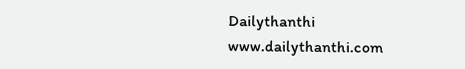Dailythanthi
www.dailythanthi.com